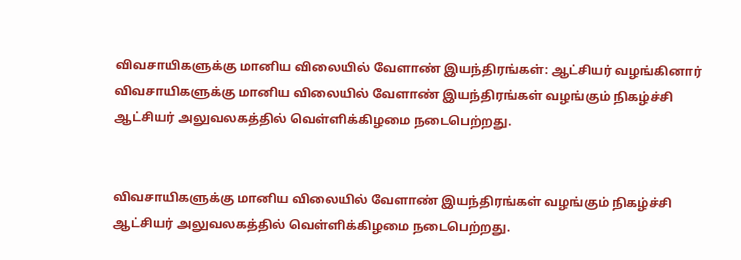விவசாயிகளுக்கு மானிய விலையில் வேளாண் இயந்திரங்கள்: ஆட்சியர் வழங்கினார்
விவசாயிகளுக்கு மானிய விலையில் வேளாண் இயந்திரங்கள் வழங்கும் நிகழ்ச்சி ஆட்சியர் அலுவலகத்தில் வெள்ளிக்கிழமை நடைபெற்றது.


விவசாயிகளுக்கு மானிய விலையில் வேளாண் இயந்திரங்கள் வழங்கும் நிகழ்ச்சி ஆட்சியர் அலுவலகத்தில் வெள்ளிக்கிழமை நடைபெற்றது.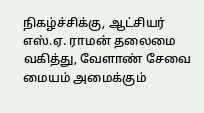நிகழ்ச்சிக்கு, ஆட்சியர் எஸ்.ஏ. ராமன் தலைமை வகித்து, வேளாண் சேவை மையம் அமைக்கும்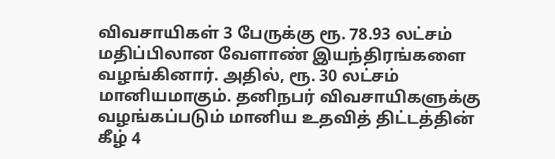விவசாயிகள் 3 பேருக்கு ரூ. 78.93 லட்சம் மதிப்பிலான வேளாண் இயந்திரங்களை வழங்கினார். அதில், ரூ. 30 லட்சம் மானியமாகும். தனிநபர் விவசாயிகளுக்கு வழங்கப்படும் மானிய உதவித் திட்டத்தின் கீழ் 4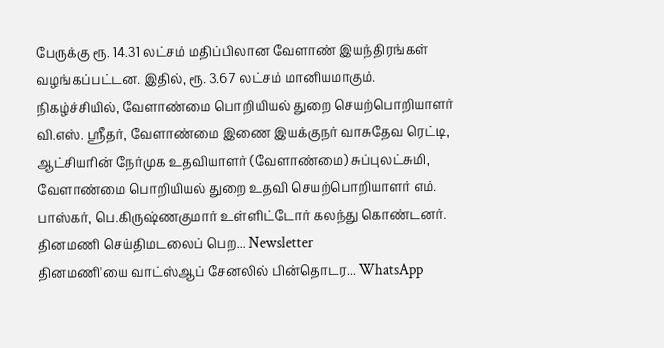பேருக்கு ரூ. 14.31 லட்சம் மதிப்பிலான வேளாண் இயந்திரங்கள் வழங்கப்பட்டன. இதில், ரூ. 3.67 லட்சம் மானியமாகும்.
நிகழ்ச்சியில், வேளாண்மை பொறியியல் துறை செயற்பொறியாளர் வி.எஸ். ஸ்ரீதர், வேளாண்மை இணை இயக்குநர் வாசுதேவ ரெட்டி, ஆட்சியரின் நேர்முக உதவியாளர் (வேளாண்மை) சுப்புலட்சுமி, வேளாண்மை பொறியியல் துறை உதவி செயற்பொறியாளர் எம். பாஸ்கர், பெ.கிருஷ்ணகுமார் உள்ளிட்டோர் கலந்து கொண்டனர்.
தினமணி செய்திமடலைப் பெற... Newsletter
தினமணி'யை வாட்ஸ்ஆப் சேனலில் பின்தொடர... WhatsApp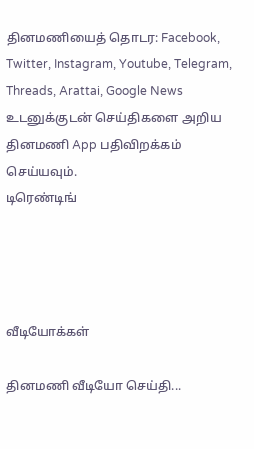தினமணியைத் தொடர: Facebook, Twitter, Instagram, Youtube, Telegram, Threads, Arattai, Google News
உடனுக்குடன் செய்திகளை அறிய தினமணி App பதிவிறக்கம் செய்யவும்.
டிரெண்டிங்




வீடியோக்கள்

தினமணி வீடியோ செய்தி...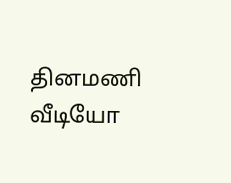தினமணி வீடியோ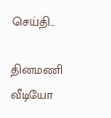செய்தி...

தினமணி வீடியோ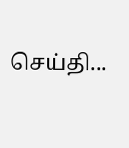செய்தி...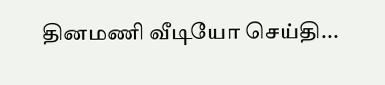தினமணி வீடியோ செய்தி...